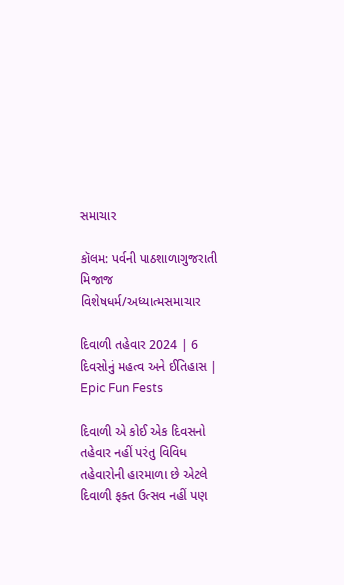સમાચાર

કૉલમ: પર્વની પાઠશાળાગુજરાતી મિજાજ વિશેષધર્મ/અધ્યાત્મસમાચાર

દિવાળી તહેવાર 2024 | 6 દિવસોનું મહત્વ અને ઈતિહાસ | Epic Fun Fests

દિવાળી એ કોઈ એક દિવસનો તહેવાર નહીં પરંતુ વિવિધ તહેવારોની હારમાળા છે એટલે દિવાળી ફક્ત ઉત્સવ નહીં પણ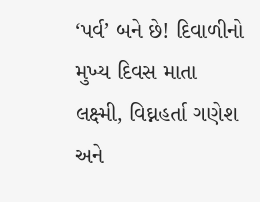‘પર્વ’ બને છે! દિવાળીનો મુખ્ય દિવસ માતા લક્ષ્મી, વિઘ્નહર્તા ગણેશ અને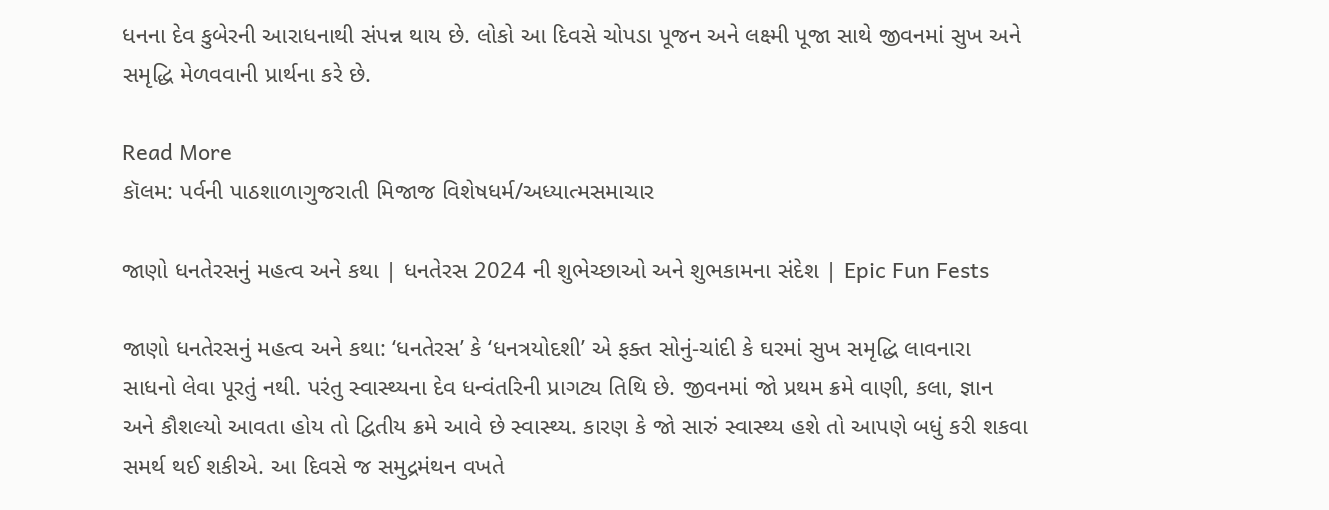ધનના દેવ કુબેરની આરાધનાથી સંપન્ન થાય છે. લોકો આ દિવસે ચોપડા પૂજન અને લક્ષ્મી પૂજા સાથે જીવનમાં સુખ અને સમૃદ્ધિ મેળવવાની પ્રાર્થના કરે છે.

Read More
કૉલમ: પર્વની પાઠશાળાગુજરાતી મિજાજ વિશેષધર્મ/અધ્યાત્મસમાચાર

જાણો ધનતેરસનું મહત્વ અને કથા | ધનતેરસ 2024 ની શુભેચ્છાઓ અને શુભકામના સંદેશ | Epic Fun Fests

જાણો ધનતેરસનું મહત્વ અને કથા: ‘ધનતેરસ’ કે ‘ધનત્રયોદશી’ એ ફક્ત સોનું-ચાંદી કે ઘરમાં સુખ સમૃદ્ધિ લાવનારા સાધનો લેવા પૂરતું નથી. પરંતુ સ્વાસ્થ્યના દેવ ધન્વંતરિની પ્રાગટ્ય તિથિ છે. જીવનમાં જો પ્રથમ ક્રમે વાણી, કલા, જ્ઞાન અને કૌશલ્યો આવતા હોય તો દ્વિતીય ક્રમે આવે છે સ્વાસ્થ્ય. કારણ કે જો સારું સ્વાસ્થ્ય હશે તો આપણે બધું કરી શકવા સમર્થ થઈ શકીએ. આ દિવસે જ સમુદ્રમંથન વખતે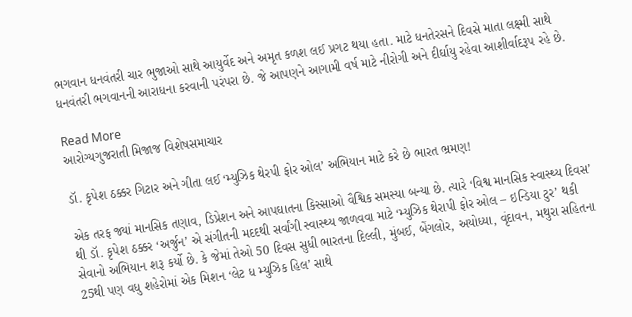ભગવાન ધનવંતરી ચાર ભુજાઓ સાથે આયુર્વેદ અને અમૃત કળશ લઈ પ્રગટ થયા હતા. માટે ધનતેરસને દિવસે માતા લક્ષ્મી સાથે ધનવંતરી ભગવાનની આરાધના કરવાની પરંપરા છે. જે આપણને આગામી વર્ષ માટે નીરોગી અને દીર્ઘાયુ રહેવા આશીર્વાદરૂપ રહે છે.

Read More
આરોગ્યગુજરાતી મિજાજ વિશેષસમાચાર

ડૉ. કૃપેશ ઠક્કર ગિટાર અને ગીતા લઈ ‘મ્યુઝિક થેરપી ફોર ઓલ’ અભિયાન માટે કરે છે ભારત ભ્રમણ!

એક તરફ જ્યાં માનસિક તણાવ, ડિપ્રેશન અને આપઘાતના કિસ્સાઓ વૈશ્વિક સમસ્યા બન્યા છે. ત્યારે ‘વિશ્વ માનસિક સ્વાસ્થ્ય દિવસ’ થી ડૉ. કૃપેશ ઠક્કર ‘અર્જુન’ એ સંગીતની મદદથી સર્વાંગી સ્વાસ્થ્ય જાળવવા માટે ‘મ્યુઝિક થેરાપી ફોર ઓલ – ઇન્ડિયા ટુર’ થકી સેવાનો અભિયાન શરૂ કર્યો છે. કે જેમાં તેઓ 50 દિવસ સુધી ભારતના દિલ્લી, મુંબઈ, બેંગલોર, અયોધ્યા, વૃંદાવન, મથુરા સહિતના 25થી પણ વધુ શહેરોમાં એક મિશન ‘લેટ ધ મ્યુઝિક હિલ’ સાથે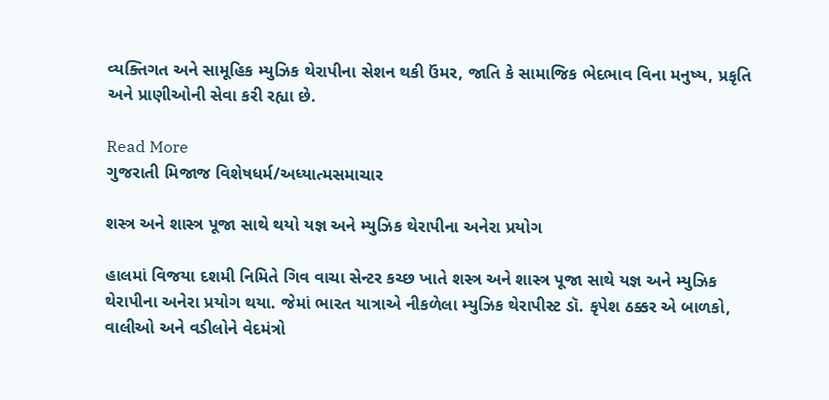વ્યક્તિગત અને સામૂહિક મ્યુઝિક થેરાપીના સેશન થકી ઉંમર, જાતિ કે સામાજિક ભેદભાવ વિના મનુષ્ય, પ્રકૃતિ અને પ્રાણીઓની સેવા કરી રહ્યા છે.

Read More
ગુજરાતી મિજાજ વિશેષધર્મ/અધ્યાત્મસમાચાર

શસ્ત્ર અને શાસ્ત્ર પૂજા સાથે થયો યજ્ઞ અને મ્યુઝિક થેરાપીના અનેરા પ્રયોગ

હાલમાં વિજયા દશમી નિમિતે ગિવ વાચા સેન્ટર કચ્છ ખાતે શસ્ત્ર અને શાસ્ત્ર પૂજા સાથે યજ્ઞ અને મ્યુઝિક થેરાપીના અનેરા પ્રયોગ થયા. જેમાં ભારત યાત્રાએ નીકળેલા મ્યુઝિક થેરાપીસ્ટ ડૉ. કૃપેશ ઠક્કર એ બાળકો, વાલીઓ અને વડીલોને વેદમંત્રો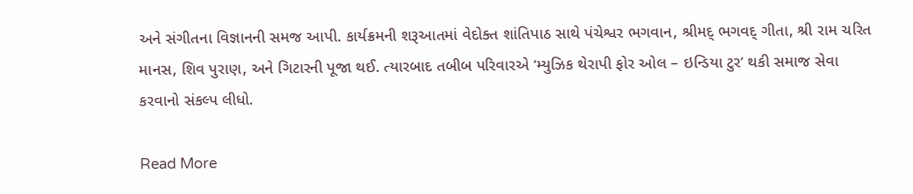અને સંગીતના વિજ્ઞાનની સમજ આપી. કાર્યક્રમની શરૂઆતમાં વેદોક્ત શાંતિપાઠ સાથે પંચેશ્વર ભગવાન, શ્રીમદ્ ભગવદ્ ગીતા, શ્રી રામ ચરિત માનસ, શિવ પુરાણ, અને ગિટારની પૂજા થઈ. ત્યારબાદ તબીબ પરિવારએ ‘મ્યુઝિક થેરાપી ફોર ઓલ – ઇન્ડિયા ટુર’ થકી સમાજ સેવા કરવાનો સંકલ્પ લીધો.

Read More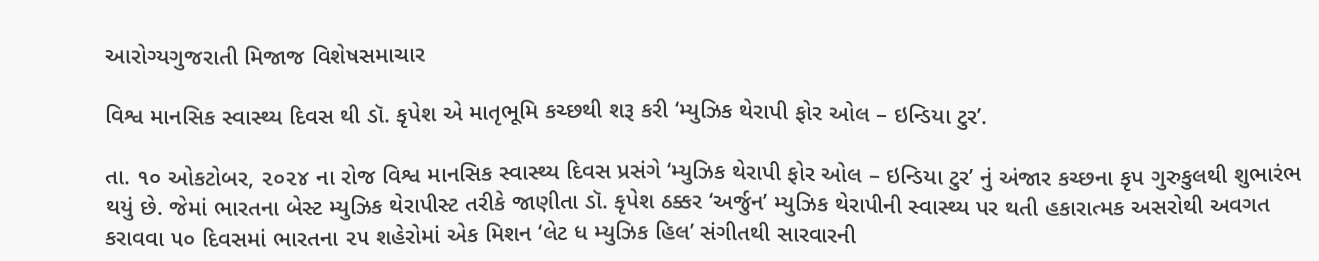આરોગ્યગુજરાતી મિજાજ વિશેષસમાચાર

વિશ્વ માનસિક સ્વાસ્થ્ય દિવસ થી ડૉ. કૃપેશ એ માતૃભૂમિ કચ્છથી શરૂ કરી ‘મ્યુઝિક થેરાપી ફોર ઓલ – ઇન્ડિયા ટુર’.

તા. ૧૦ ઓકટોબર, ૨૦૨૪ ના રોજ વિશ્વ માનસિક સ્વાસ્થ્ય દિવસ પ્રસંગે ‘મ્યુઝિક થેરાપી ફોર ઓલ – ઇન્ડિયા ટુર’ નું અંજાર કચ્છના કૃપ ગુરુકુલથી શુભારંભ થયું છે. જેમાં ભારતના બેસ્ટ મ્યુઝિક થેરાપીસ્ટ તરીકે જાણીતા ડૉ. કૃપેશ ઠક્કર ‘અર્જુન’ મ્યુઝિક થેરાપીની સ્વાસ્થ્ય પર થતી હકારાત્મક અસરોથી અવગત કરાવવા ૫૦ દિવસમાં ભારતના ૨૫ શહેરોમાં એક મિશન ‘લેટ ધ મ્યુઝિક હિલ’ સંગીતથી સારવારની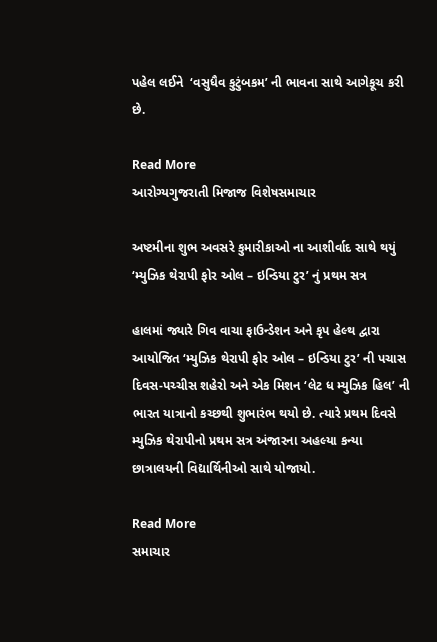પહેલ લઈને  ‘વસુધૈવ કુટુંબકમ’ ની ભાવના સાથે આગેકૂચ કરી છે.

Read More
આરોગ્યગુજરાતી મિજાજ વિશેષસમાચાર

અષ્ટમીના શુભ અવસરે કુમારીકાઓ ના આશીર્વાદ સાથે થયું ‘મ્યુઝિક થેરાપી ફોર ઓલ – ઇન્ડિયા ટુર’ નું પ્રથમ સત્ર

હાલમાં જ્યારે ગિવ વાચા ફાઉન્ડેશન અને કૃપ હેલ્થ દ્વારા આયોજિત ‘મ્યુઝિક થેરાપી ફોર ઓલ – ઇન્ડિયા ટુર’ ની પચાસ દિવસ-પચ્ચીસ શહેરો અને એક મિશન ‘લેટ ધ મ્યુઝિક હિલ’ ની ભારત યાત્રાનો કચ્છથી શુભારંભ થયો છે. ત્યારે પ્રથમ દિવસે મ્યુઝિક થેરાપીનો પ્રથમ સત્ર અંજારના અહલ્યા કન્યા છાત્રાલયની વિદ્યાર્થિનીઓ સાથે યોજાયો.

Read More
સમાચાર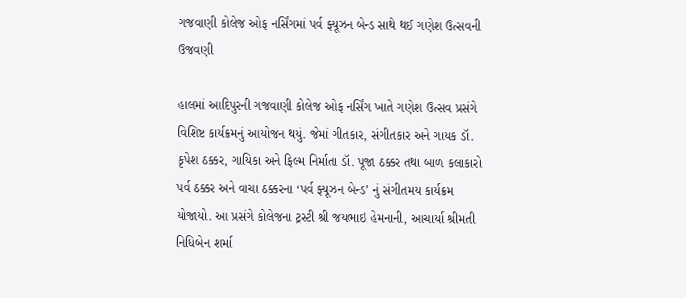ગજવાણી કોલેજ ઓફ નર્સિંગમાં પર્વ ફ્યૂઝન બેન્ડ સાથે થઈ ગણેશ ઉત્સવની ઉજવણી

હાલમાં આદિપુરની ગજવાણી કોલેજ ઓફ નર્સિંગ ખાતે ગણેશ ઉત્સવ પ્રસંગે વિશિષ્ટ કાર્યક્રમનું આયોજન થયું. જેમાં ગીતકાર, સંગીતકાર અને ગાયક ડૉ. કૃપેશ ઠક્કર, ગાયિકા અને ફિલ્મ નિર્માતા ડૉ. પૂજા ઠક્કર તથા બાળ કલાકારો પર્વ ઠક્કર અને વાચા ઠક્કરના ‘પર્વ ફ્યૂઝન બેન્ડ’ નું સંગીતમય કાર્યક્રમ યોજાયો. આ પ્રસંગે કોલેજના ટ્રસ્ટી શ્રી જયભાઇ હેમનાની, આચાર્યા શ્રીમતી નિધિબેન શર્મા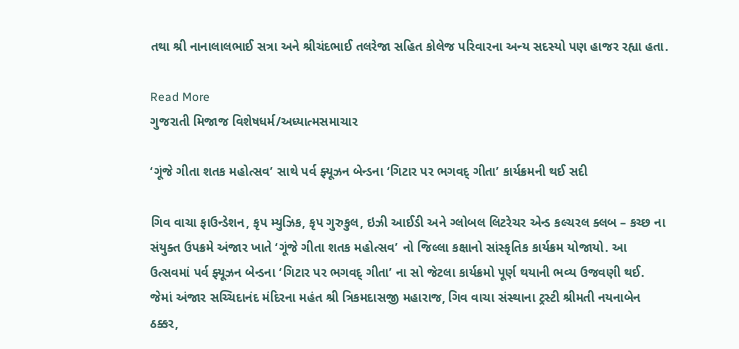તથા શ્રી નાનાલાલભાઈ સત્રા અને શ્રીચંદભાઈ તલરેજા સહિત કોલેજ પરિવારના અન્ય સદસ્યો પણ હાજર રહ્યા હતા.

Read More
ગુજરાતી મિજાજ વિશેષધર્મ/અધ્યાત્મસમાચાર

‘ગૂંજે ગીતા શતક મહોત્સવ’ સાથે પર્વ ફ્યૂઝન બેન્ડના ‘ગિટાર પર ભગવદ્ ગીતા’ કાર્યક્રમની થઈ સદી

ગિવ વાચા ફાઉન્ડેશન, કૃપ મ્યુઝિક, કૃપ ગુરુકુલ, ઇઝી આઈડી અને ગ્લોબલ લિટરેચર એન્ડ કલ્ચરલ ક્લબ – કચ્છ ના સંયુક્ત ઉપક્રમે અંજાર ખાતે ‘ગૂંજે ગીતા શતક મહોત્સવ’ નો જિલ્લા કક્ષાનો સાંસ્કૃતિક કાર્યક્રમ યોજાયો. આ ઉત્સવમાં પર્વ ફ્યૂઝન બેન્ડના ‘ગિટાર પર ભગવદ્ ગીતા’ ના સો જેટલા કાર્યક્રમો પૂર્ણ થયાની ભવ્ય ઉજવણી થઈ. જેમાં અંજાર સચ્ચિદાનંદ મંદિરના મહંત શ્રી ત્રિકમદાસજી મહારાજ, ગિવ વાચા સંસ્થાના ટ્રસ્ટી શ્રીમતી નયનાબેન ઠક્કર,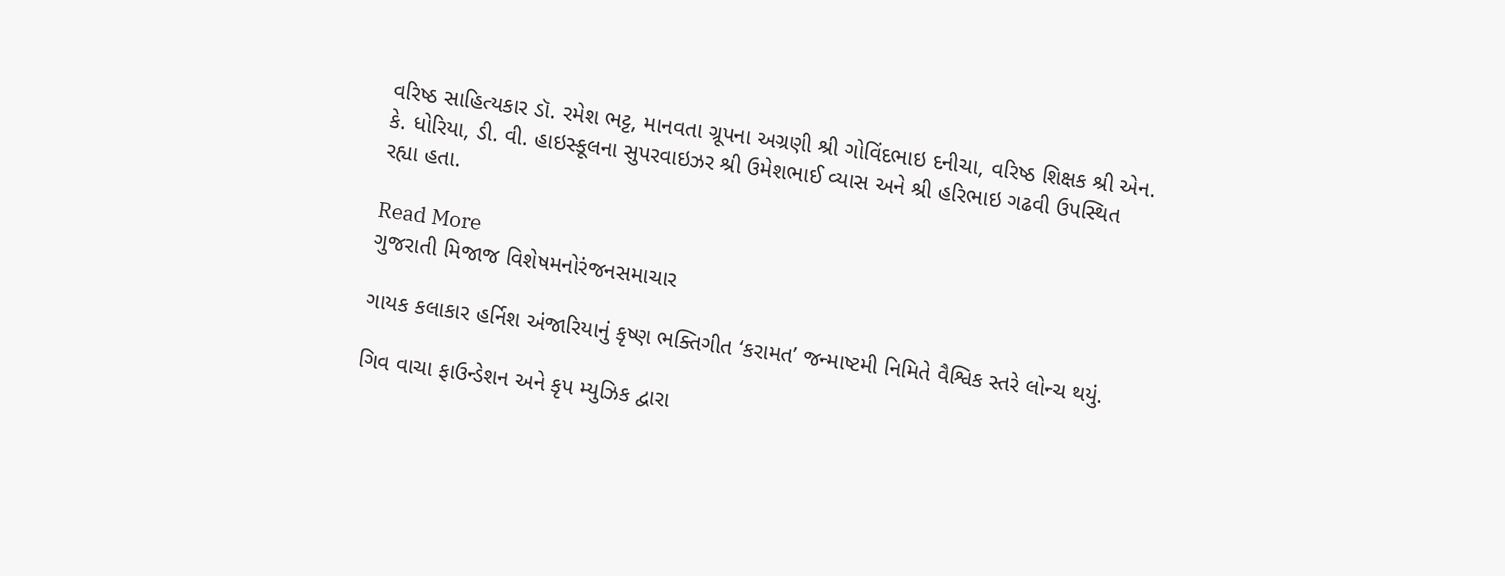વરિષ્ઠ સાહિત્યકાર ડૉ. રમેશ ભટ્ટ, માનવતા ગ્રૂપના અગ્રણી શ્રી ગોવિંદભાઇ દનીચા, વરિષ્ઠ શિક્ષક શ્રી એન. કે. ધોરિયા, ડી. વી. હાઇસ્કૂલના સુપરવાઇઝર શ્રી ઉમેશભાઈ વ્યાસ અને શ્રી હરિભાઇ ગઢવી ઉપસ્થિત રહ્યા હતા.

Read More
ગુજરાતી મિજાજ વિશેષમનોરંજનસમાચાર

ગાયક કલાકાર હર્નિશ અંજારિયાનું કૃષ્ણ ભક્તિગીત ‘કરામત’ જન્માષ્ટમી નિમિતે વૈશ્વિક સ્તરે લોન્ચ થયું.

ગિવ વાચા ફાઉન્ડેશન અને કૃપ મ્યુઝિક દ્વારા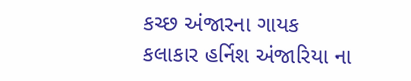કચ્છ અંજારના ગાયક કલાકાર હર્નિશ અંજારિયા ના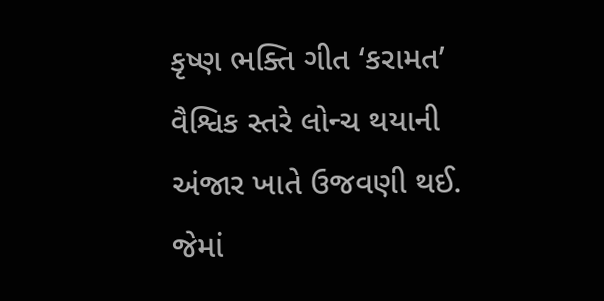કૃષ્ણ ભક્તિ ગીત ‘કરામત’ વૈશ્વિક સ્તરે લોન્ચ થયાની અંજાર ખાતે ઉજવણી થઈ. જેમાં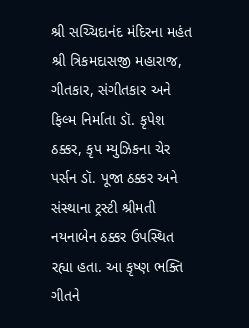શ્રી સચ્ચિદાનંદ મંદિરના મહંત શ્રી ત્રિકમદાસજી મહારાજ, ગીતકાર, સંગીતકાર અને ફિલ્મ નિર્માતા ડૉ. કૃપેશ ઠક્કર, કૃપ મ્યુઝિકના ચેર પર્સન ડૉ. પૂજા ઠક્કર અને સંસ્થાના ટ્રસ્ટી શ્રીમતી નયનાબેન ઠક્કર ઉપસ્થિત રહ્યા હતા. આ કૃષ્ણ ભક્તિ ગીતને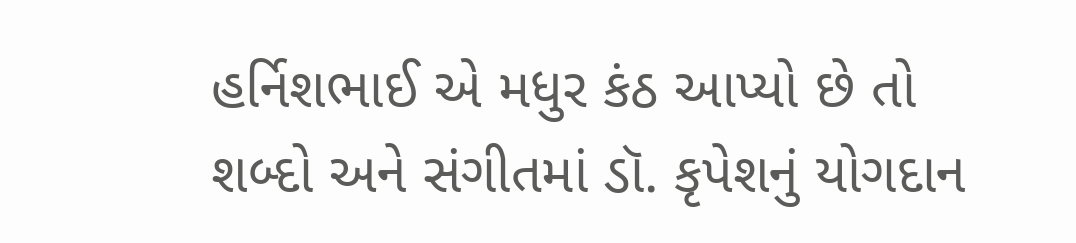હર્નિશભાઈ એ મધુર કંઠ આપ્યો છે તો શબ્દો અને સંગીતમાં ડૉ. કૃપેશનું યોગદાન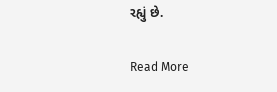રહ્યું છે.

Read More